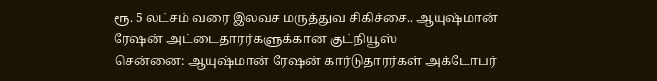ரூ. 5 லட்சம் வரை இலவச மருத்துவ சிகிச்சை.. ஆயுஷ்மான் ரேஷன் அட்டைதாரர்களுக்கான குட்நியூஸ்
சென்னை: ஆயுஷ்மான் ரேஷன் கார்டுதாரர்கள் அக்டோபர்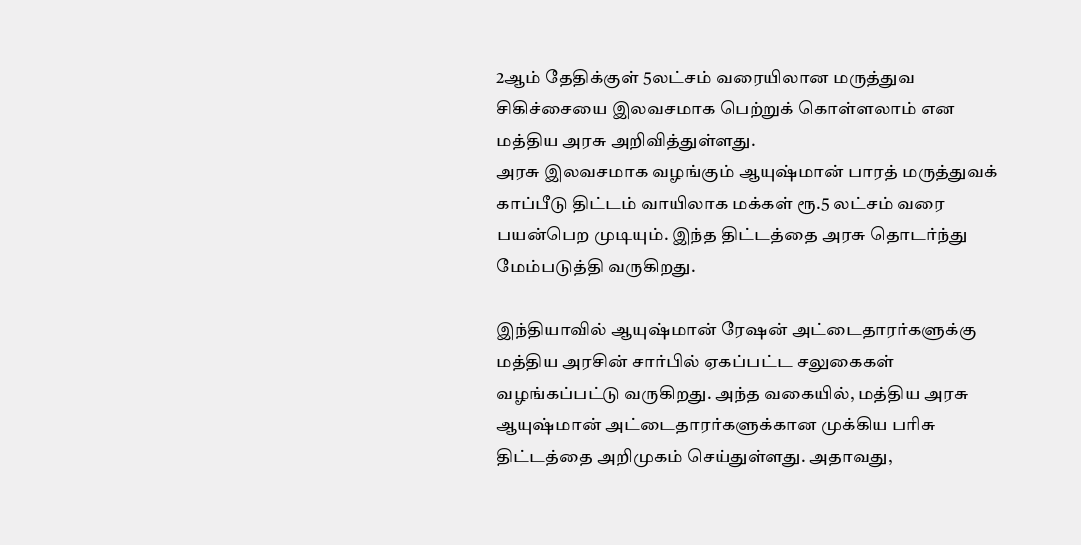2ஆம் தேதிக்குள் 5லட்சம் வரையிலான மருத்துவ சிகிச்சையை இலவசமாக பெற்றுக் கொள்ளலாம் என மத்திய அரசு அறிவித்துள்ளது.
அரசு இலவசமாக வழங்கும் ஆயுஷ்மான் பாரத் மருத்துவக் காப்பீடு திட்டம் வாயிலாக மக்கள் ரூ.5 லட்சம் வரை பயன்பெற முடியும். இந்த திட்டத்தை அரசு தொடர்ந்து மேம்படுத்தி வருகிறது.

இந்தியாவில் ஆயுஷ்மான் ரேஷன் அட்டைதாரர்களுக்கு மத்திய அரசின் சார்பில் ஏகப்பட்ட சலுகைகள் வழங்கப்பட்டு வருகிறது. அந்த வகையில், மத்திய அரசு ஆயுஷ்மான் அட்டைதாரர்களுக்கான முக்கிய பரிசு திட்டத்தை அறிமுகம் செய்துள்ளது. அதாவது,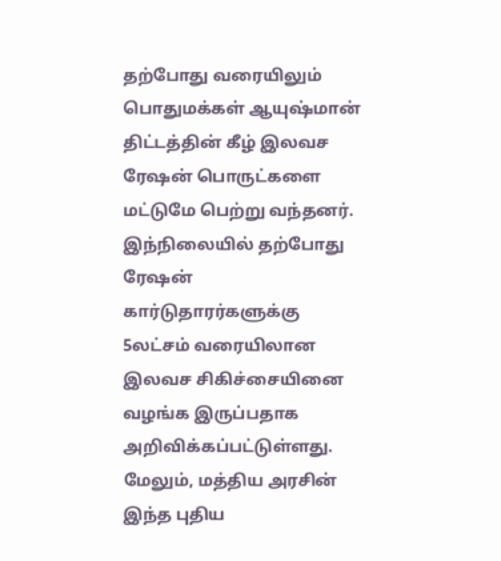தற்போது வரையிலும் பொதுமக்கள் ஆயுஷ்மான் திட்டத்தின் கீழ் இலவச ரேஷன் பொருட்களை மட்டுமே பெற்று வந்தனர்.
இந்நிலையில் தற்போது ரேஷன் கார்டுதாரர்களுக்கு 5லட்சம் வரையிலான இலவச சிகிச்சையினை வழங்க இருப்பதாக அறிவிக்கப்பட்டுள்ளது.
மேலும், மத்திய அரசின் இந்த புதிய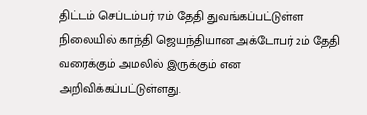திட்டம் செப்டம்பர் 17ம் தேதி துவங்கப்பட்டுள்ள நிலையில் காந்தி ஜெயந்தியான அக்டோபர் 2ம் தேதி வரைக்கும் அமலில் இருக்கும் என அறிவிக்கப்பட்டுள்ளது.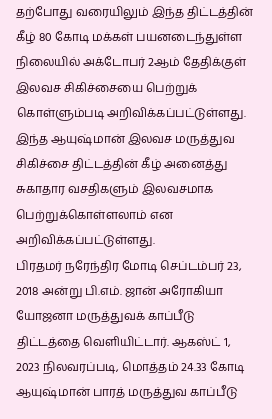தற்போது வரையிலும் இந்த திட்டத்தின் கீழ் 80 கோடி மக்கள் பயனடைந்துள்ள நிலையில் அக்டோபர் 2ஆம் தேதிக்குள் இலவச சிகிச்சையை பெற்றுக் கொள்ளும்படி அறிவிக்கப்பட்டுள்ளது. இந்த ஆயுஷ்மான் இலவச மருத்துவ சிகிச்சை திட்டத்தின் கீழ் அனைத்து சுகாதார வசதிகளும் இலவசமாக பெற்றுக்கொள்ளலாம் என அறிவிக்கப்பட்டுள்ளது.
பிரதமர் நரேந்திர மோடி செப்டம்பர் 23, 2018 அன்று பி.எம். ஜான் அரோகியா யோஜனா மருத்துவக் காப்பீடு திட்டத்தை வெளியிட்டார். ஆகஸ்ட் 1, 2023 நிலவரப்படி, மொத்தம் 24.33 கோடி ஆயுஷ்மான் பாரத் மருத்துவ காப்பீடு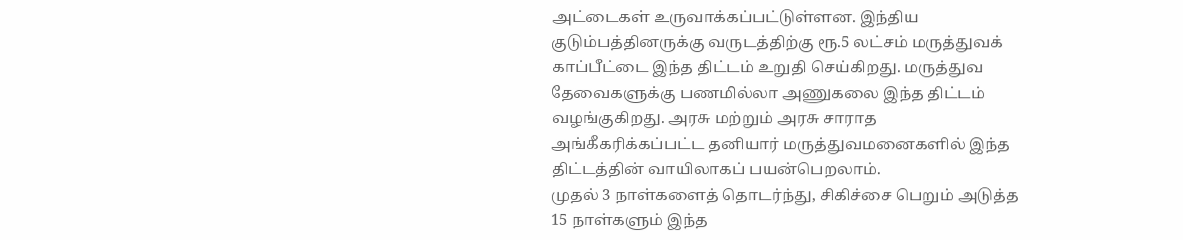அட்டைகள் உருவாக்கப்பட்டுள்ளன. இந்திய குடும்பத்தினருக்கு வருடத்திற்கு ரூ.5 லட்சம் மருத்துவக் காப்பீட்டை இந்த திட்டம் உறுதி செய்கிறது. மருத்துவ தேவைகளுக்கு பணமில்லா அணுகலை இந்த திட்டம் வழங்குகிறது. அரசு மற்றும் அரசு சாராத அங்கீகரிக்கப்பட்ட தனியார் மருத்துவமனைகளில் இந்த திட்டத்தின் வாயிலாகப் பயன்பெறலாம்.
முதல் 3 நாள்களைத் தொடர்ந்து, சிகிச்சை பெறும் அடுத்த 15 நாள்களும் இந்த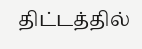திட்டத்தில்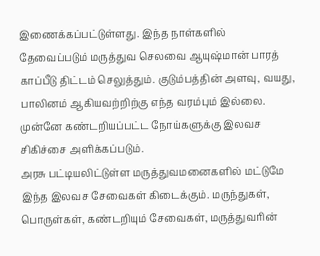இணைக்கப்பட்டுள்ளது. இந்த நாள்களில் தேவைப்படும் மருத்துவ செலவை ஆயுஷ்மான் பாரத் காப்பீடு திட்டம் செலுத்தும். குடும்பத்தின் அளவு, வயது, பாலினம் ஆகியவற்றிற்கு எந்த வரம்பும் இல்லை.
முன்னே கண்டறியப்பட்ட நோய்களுக்கு இலவச சிகிச்சை அளிக்கப்படும்.
அரசு பட்டியலிட்டுள்ள மருத்துவமனைகளில் மட்டுமே இந்த இலவச சேவைகள் கிடைக்கும். மருந்துகள், பொருள்கள், கண்டறியும் சேவைகள், மருத்துவரின்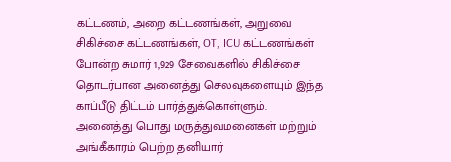கட்டணம், அறை கட்டணங்கள், அறுவை சிகிச்சை கட்டணங்கள், OT, ICU கட்டணங்கள் போன்ற சுமார் 1,929 சேவைகளில் சிகிச்சை தொடர்பான அனைத்து செலவுகளையும் இந்த காப்பீடு திட்டம் பார்த்துக்கொள்ளும்.
அனைத்து பொது மருத்துவமனைகள் மற்றும் அங்கீகாரம் பெற்ற தனியார்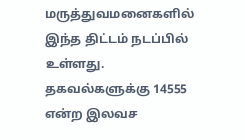மருத்துவமனைகளில் இந்த திட்டம் நடப்பில் உள்ளது. தகவல்களுக்கு 14555 என்ற இலவச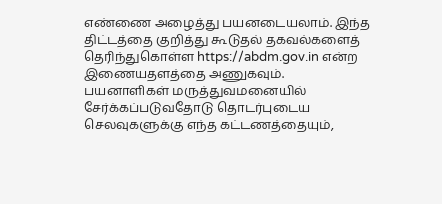எண்ணை அழைத்து பயனடையலாம். இந்த திட்டத்தை குறித்து கூடுதல் தகவல்களைத் தெரிந்துகொள்ள https://abdm.gov.in என்ற இணையதளத்தை அணுகவும்.
பயனாளிகள் மருத்துவமனையில் சேர்க்கப்படுவதோடு தொடர்புடைய செலவுகளுக்கு எந்த கட்டணத்தையும்,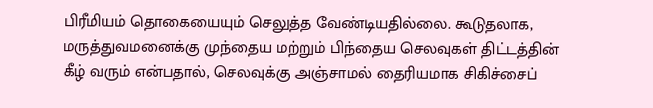பிரீமியம் தொகையையும் செலுத்த வேண்டியதில்லை. கூடுதலாக, மருத்துவமனைக்கு முந்தைய மற்றும் பிந்தைய செலவுகள் திட்டத்தின் கீழ் வரும் என்பதால், செலவுக்கு அஞ்சாமல் தைரியமாக சிகிச்சைப்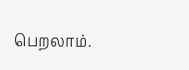பெறலாம்.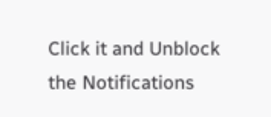Click it and Unblock the Notifications